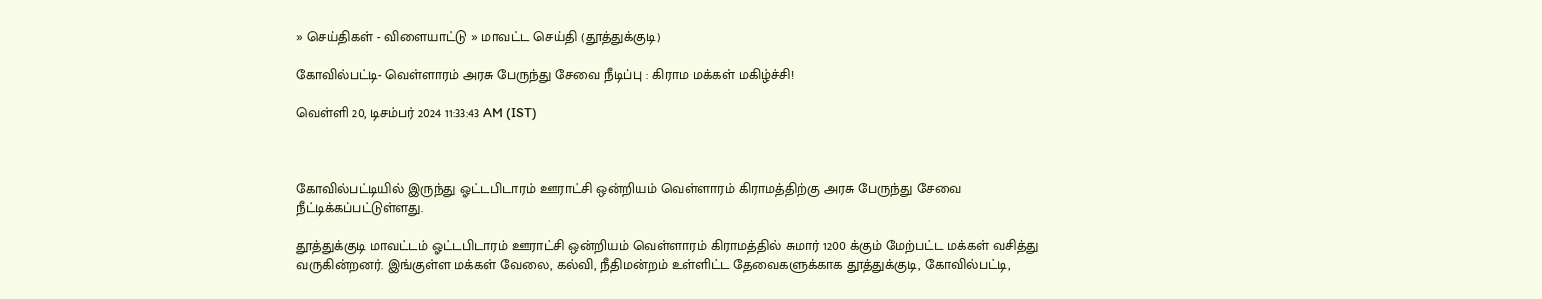» செய்திகள் - விளையாட்டு » மாவட்ட செய்தி (தூத்துக்குடி)

கோவில்பட்டி- வெள்ளாரம் அரசு பேருந்து சேவை நீடிப்பு : கிராம மக்கள் மகிழ்ச்சி!

வெள்ளி 20, டிசம்பர் 2024 11:33:43 AM (IST)



கோவில்பட்டியில் இருந்து ஓட்டபிடாரம் ஊராட்சி ஒன்றியம் வெள்ளாரம் கிராமத்திற்கு அரசு பேருந்து சேவை நீட்டிக்கப்பட்டுள்ளது.

தூத்துக்குடி மாவட்டம் ஓட்டபிடாரம் ஊராட்சி ஒன்றியம் வெள்ளாரம் கிராமத்தில் சுமார் 1200 க்கும் மேற்பட்ட மக்கள் வசித்து வருகின்றனர். இங்குள்ள மக்கள் வேலை, கல்வி, நீதிமன்றம் உள்ளிட்ட தேவைகளுக்காக தூத்துக்குடி, கோவில்பட்டி,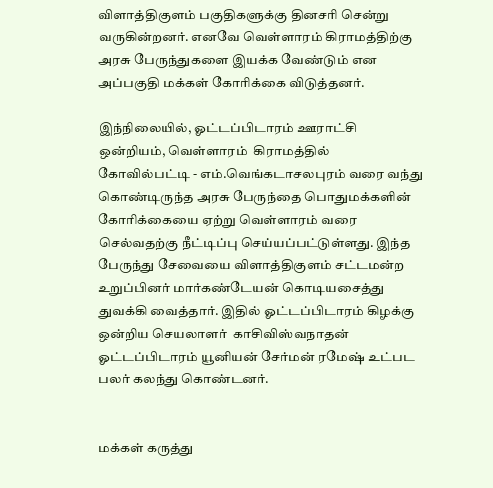விளாத்திகுளம் பகுதிகளுக்கு தினசரி சென்று வருகின்றனர். எனவே வெள்ளாரம் கிராமத்திற்கு அரசு பேருந்துகளை இயக்க வேண்டும் என அப்பகுதி மக்கள் கோரிக்கை விடுத்தனர்.

இந்நிலையில், ஓட்டப்பிடாரம் ஊராட்சி ஒன்றியம், வெள்ளாரம்  கிராமத்தில் கோவில்பட்டி - எம்.வெங்கடாசலபுரம் வரை வந்து கொண்டிருந்த அரசு பேருந்தை பொதுமக்களின் கோரிக்கையை ஏற்று வெள்ளாரம் வரை செல்வதற்கு நீட்டிப்பு செய்யப்பட்டுள்ளது. இந்த பேருந்து சேவையை விளாத்திகுளம் சட்டமன்ற உறுப்பினர் மார்கண்டேயன் கொடியசைத்து துவக்கி வைத்தார். இதில் ஓட்டப்பிடாரம் கிழக்கு ஒன்றிய செயலாளர்  காசிவிஸ்வநாதன் ஓட்டப்பிடாரம் யூனியன் சேர்மன் ரமேஷ் உட்பட பலர் கலந்து கொண்டனர்.


மக்கள் கருத்து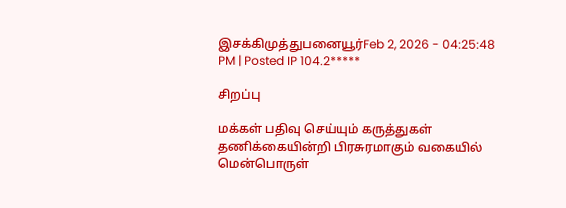இசக்கிமுத்துபனையூர்Feb 2, 2026 - 04:25:48 PM | Posted IP 104.2*****

சிறப்பு

மக்கள் பதிவு செய்யும் கருத்துகள் தணிக்கையின்றி பிரசுரமாகும் வகையில் மென்பொருள்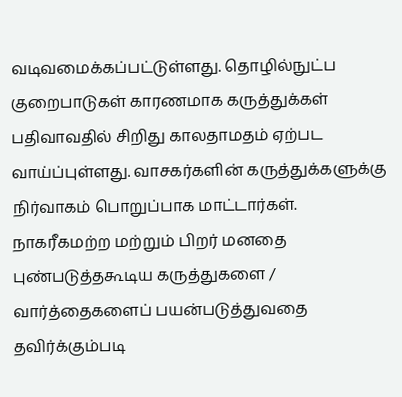வடிவமைக்கப்பட்டுள்ளது. தொழில்நுட்ப குறைபாடுகள் காரணமாக கருத்துக்கள் பதிவாவதில் சிறிது காலதாமதம் ஏற்பட வாய்ப்புள்ளது. வாசகர்களின் கருத்துக்களுக்கு நிர்வாகம் பொறுப்பாக மாட்டார்கள். நாகரீகமற்ற மற்றும் பிறர் மனதை புண்படுத்தகூடிய கருத்துகளை / வார்த்தைகளைப் பயன்படுத்துவதை தவிர்க்கும்படி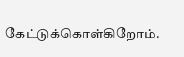கேட்டுக்கொள்கிறோம்.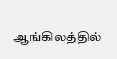ஆங்கிலத்தில்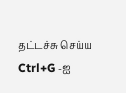தட்டச்சு செய்ய Ctrl+G -ஐ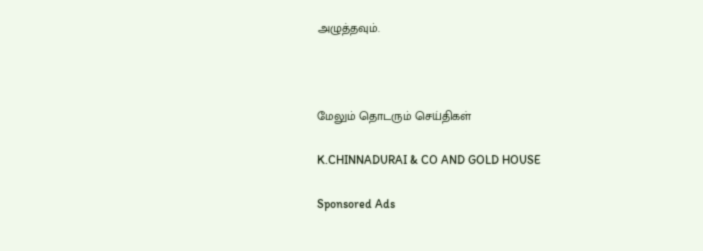அழுத்தவும்.



மேலும் தொடரும் செய்திகள்

K.CHINNADURAI & CO AND GOLD HOUSE

Sponsored Ads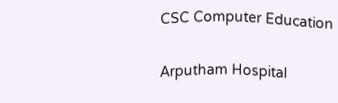CSC Computer Education

Arputham Hospital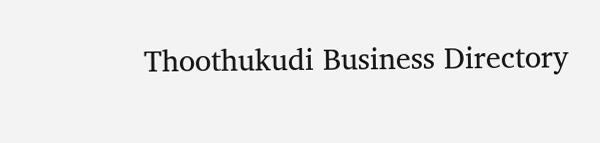Thoothukudi Business Directory